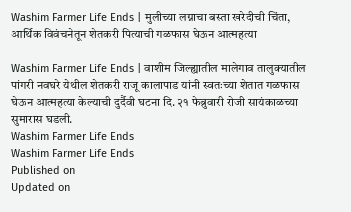Washim Farmer Life Ends | मुलीच्या लग्नाचा बस्ता खरेदीची चिंता, आर्थिक विवंचनेतून शेतकरी पित्याची गळफास घेऊन आत्महत्या

Washim Farmer Life Ends | वाशीम जिल्ह्यातील मालेगाव तालुक्यातील पांगरी नवघरे येथील शेतकरी राजू कालापाड यांनी स्वतःच्या शेतात गळफास घेऊन आत्महत्या केल्याची दुर्दैवी घटना दि. २१ फेब्रुवारी रोजी सायंकाळच्या सुमारास घडली.
Washim Farmer Life Ends
Washim Farmer Life Ends
Published on
Updated on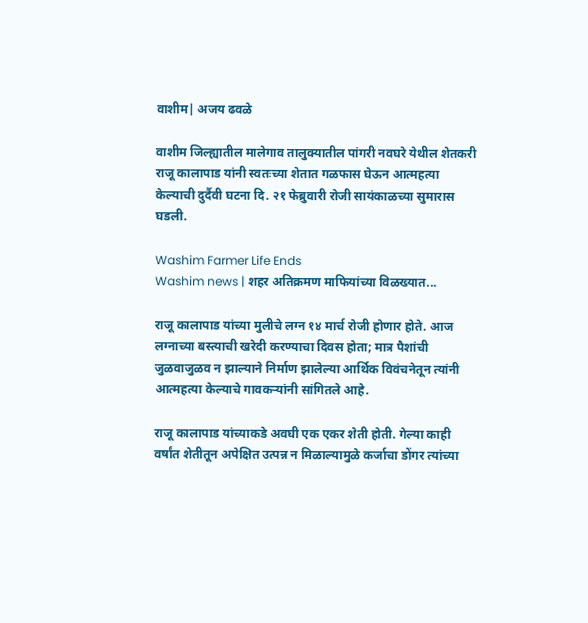वाशीम| अजय ढवळे

वाशीम जिल्ह्यातील मालेगाव तालुक्यातील पांगरी नवघरे येथील शेतकरी राजू कालापाड यांनी स्वतःच्या शेतात गळफास घेऊन आत्महत्या केल्याची दुर्दैवी घटना दि. २१ फेब्रुवारी रोजी सायंकाळच्या सुमारास घडली.

Washim Farmer Life Ends
Washim news | शहर अतिक्रमण माफियांच्या विळख्यात...

राजू कालापाड यांच्या मुलीचे लग्न १४ मार्च रोजी होणार होते. आज लग्नाच्या बस्त्याची खरेदी करण्याचा दिवस होता; मात्र पैशांची जुळवाजुळव न झाल्याने निर्माण झालेल्या आर्थिक विवंचनेतून त्यांनी आत्महत्या केल्याचे गावकऱ्यांनी सांगितले आहे.

राजू कालापाड यांच्याकडे अवघी एक एकर शेती होती. गेल्या काही वर्षांत शेतीतून अपेक्षित उत्पन्न न मिळाल्यामुळे कर्जाचा डोंगर त्यांच्या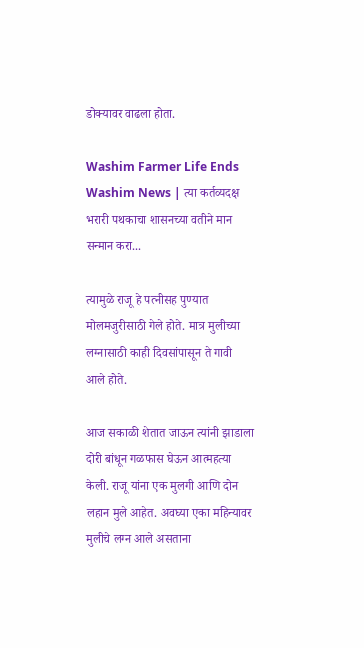डोक्यावर वाढला होता.

Washim Farmer Life Ends
Washim News | त्या कर्तव्यदक्ष भरारी पथकाचा शासनच्या वतीने मान सन्मान करा...

त्यामुळे राजू हे पत्नीसह पुण्यात मोलमजुरीसाठी गेले होते. मात्र मुलीच्या लग्नासाठी काही दिवसांपासून ते गावी आले होते.

आज सकाळी शेतात जाऊन त्यांनी झाडाला दोरी बांधून गळफास घेऊन आत्महत्या केली. राजू यांना एक मुलगी आणि दोन लहान मुले आहेत. अवघ्या एका महिन्यावर मुलीचे लग्न आले असताना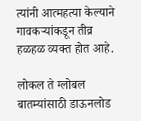त्यांनी आत्महत्या केल्याने गावकऱ्यांकडून तीव्र हळहळ व्यक्त होत आहे.

लोकल ते ग्लोबल बातम्यांसाठी डाऊनलोड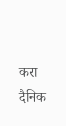करा दैनिक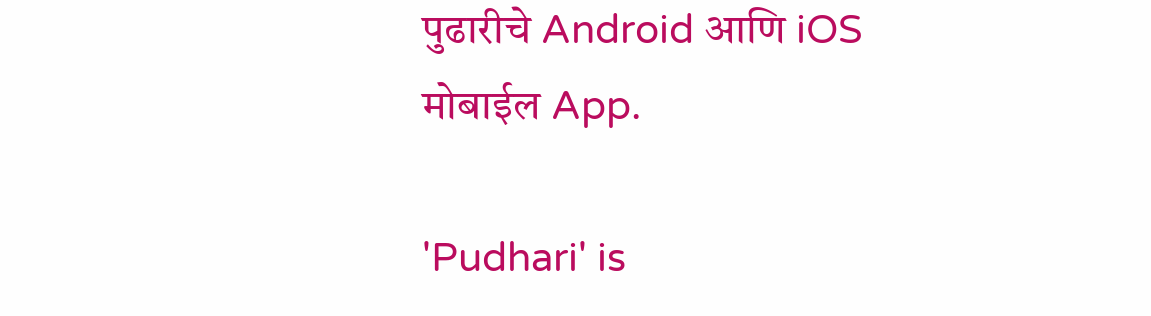पुढारीचे Android आणि iOS मोबाईल App.

'Pudhari' is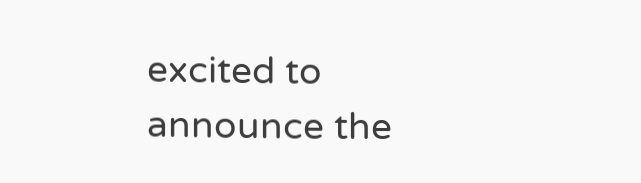excited to announce the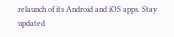relaunch of its Android and iOS apps. Stay updated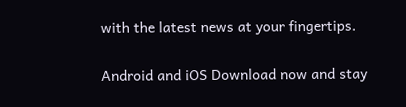with the latest news at your fingertips.

Android and iOS Download now and stay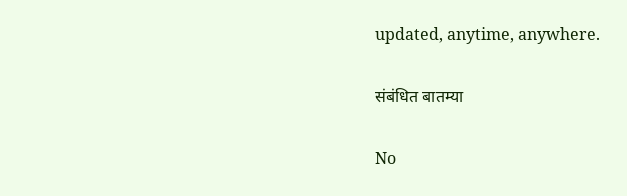updated, anytime, anywhere.

संबंधित बातम्या

No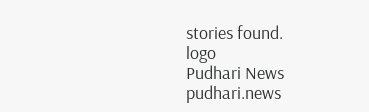stories found.
logo
Pudhari News
pudhari.news